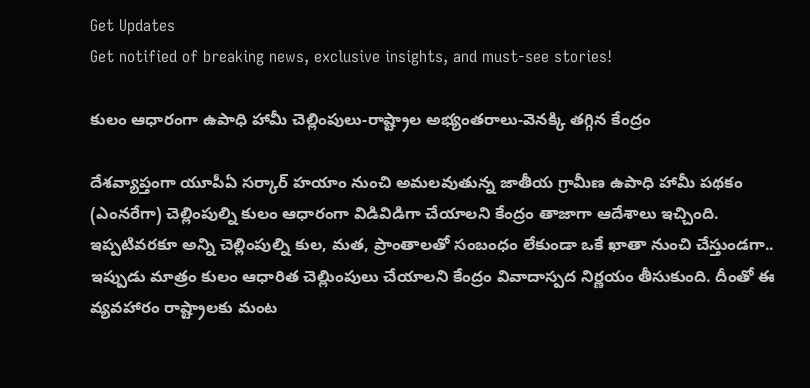Get Updates
Get notified of breaking news, exclusive insights, and must-see stories!

కులం ఆధారంగా ఉపాధి హామీ చెల్లింపులు-రాష్ట్రాల అభ్యంతరాలు-వెనక్కి తగ్గిన కేంద్రం

దేశవ్యాప్తంగా యూపీఏ సర్కార్ హయాం నుంచి అమలవుతున్న జాతీయ గ్రామీణ ఉపాధి హామీ పథకం (ఎంనరేగా) చెల్లింపుల్ని కులం ఆధారంగా విడివిడిగా చేయాలని కేంద్రం తాజాగా ఆదేశాలు ఇచ్చింది. ఇప్పటివరకూ అన్ని చెల్లింపుల్ని కుల, మత, ప్రాంతాలతో సంబంధం లేకుండా ఒకే ఖాతా నుంచి చేస్తుండగా.. ఇప్పుడు మాత్రం కులం ఆధారిత చెల్లిుంపులు చేయాలని కేంద్రం వివాదాస్పద నిర్ణయం తీసుకుంది. దీంతో ఈ వ్యవహారం రాష్ట్రాలకు మంట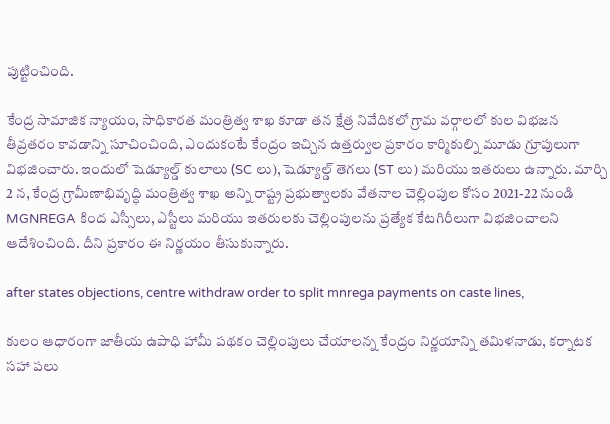పుట్టించింది.

కేంద్ర సామాజిక న్యాయం, సాధికారత మంత్రిత్వ శాఖ కూడా తన క్షేత్ర నివేదికలో గ్రామ వర్గాలలో కుల విభజన తీవ్రతరం కావడాన్ని సూచించింది, ఎందుకంటే కేంద్రం ఇచ్చిన ఉత్తర్వుల ప్రకారం కార్మికుల్ని మూడు గ్రూపులుగా విభజించారు. ఇందులో షెడ్యూల్డ్ కులాలు (SC లు), షెడ్యూల్డ్ తెగలు (ST లు) మరియు ఇతరులు ఉన్నారు. మార్చి 2 న, కేంద్ర గ్రామీణాభివృద్ధి మంత్రిత్వ శాఖ అన్ని రాష్ట్ర ప్రభుత్వాలకు వేతనాల చెల్లింపుల కోసం 2021-22 నుండి MGNREGA కింద ఎస్సీలు, ఎస్టీలు మరియు ఇతరులకు చెల్లింపులను ప్రత్యేక కేటగిరీలుగా విభజించాలని ఆదేశించింది. దీని ప్రకారం ఈ నిర్ణయం తీసుకున్నారు.

after states objections, centre withdraw order to split mnrega payments on caste lines,

కులం ఆధారంగా జాతీయ ఉపాధి హామీ పథకం చెల్లింపులు చేయాలన్న కేంద్రం నిర్ణయాన్ని తమిళనాడు, కర్నాటక సహా పలు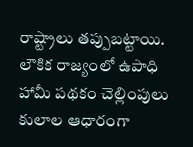రాష్ట్రాలు తప్పుబట్టాయి. లౌకిక రాజ్యంలో ఉపాధి హామీ పథకం చెల్లింపులు కులాల ఆధారంగా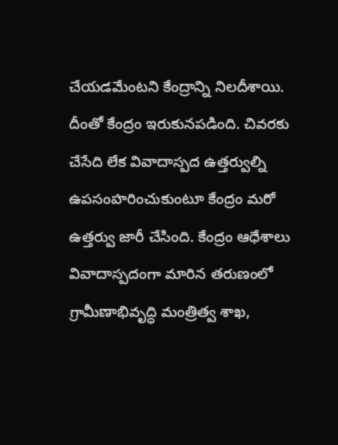చేయడమేంటని కేంద్రాన్ని నిలదీశాయి. దీంతో కేంద్రం ఇరుకునపడింది. చివరకు చేసేది లేక వివాదాస్పద ఉత్తర్వుల్ని ఉపసంహరించుకుంటూ కేంద్రం మరో ఉత్తర్వు జారీ చేసింది. కేంద్రం ఆధేశాలు వివాదాస్పదంగా మారిన తరుణంలో గ్రామీణాభివృద్ధి మంత్రిత్వ శాఖ,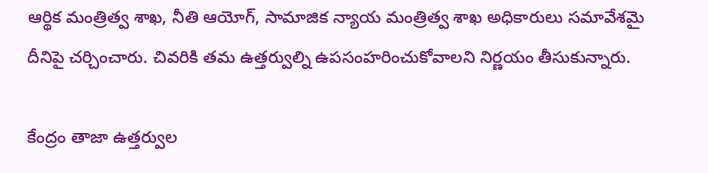ఆర్థిక మంత్రిత్వ శాఖ, నీతి ఆయోగ్, సామాజిక న్యాయ మంత్రిత్వ శాఖ అధికారులు సమావేశమై దీనిపై చర్చించారు. చివరికి తమ ఉత్తర్వుల్ని ఉపసంహరించుకోవాలని నిర్ణయం తీసుకున్నారు.

కేంద్రం తాజా ఉత్తర్వుల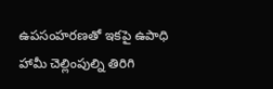ఉపసంహరణతో ఇకపై ఉపాధి హామీ చెల్లింపుల్ని తిరిగి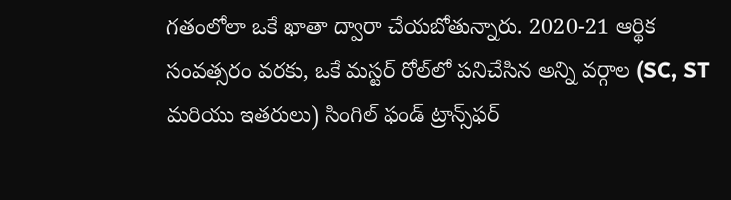గతంలోలా ఒకే ఖాతా ద్వారా చేయబోతున్నారు. 2020-21 ఆర్థిక సంవత్సరం వరకు, ఒకే మస్టర్ రోల్‌లో పనిచేసిన అన్ని వర్గాల (SC, ST మరియు ఇతరులు) సింగిల్ ఫండ్ ట్రాన్స్‌ఫర్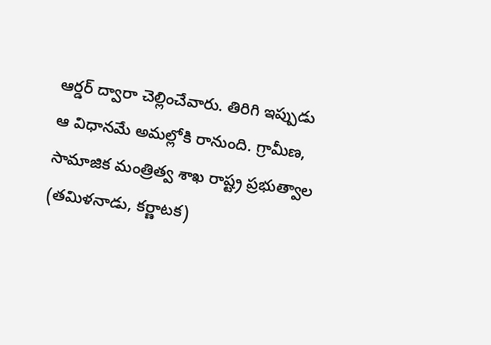ఆర్డర్ ద్వారా చెల్లించేవారు. తిరిగి ఇప్పుడు ఆ విధానమే అమల్లోకి రానుంది. గ్రామీణ, సామాజిక మంత్రిత్వ శాఖ రాష్ట్ర ప్రభుత్వాల (తమిళనాడు, కర్ణాటక)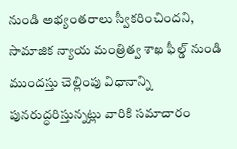నుండి అభ్యంతరాలు స్వీకరించిందని, సామాజిక న్యాయ మంత్రిత్వ శాఖ ఫీల్డ్ నుండి ముందస్తు చెల్లింపు విధానాన్ని పునరుద్ధరిస్తున్నట్లు వారికి సమాచారం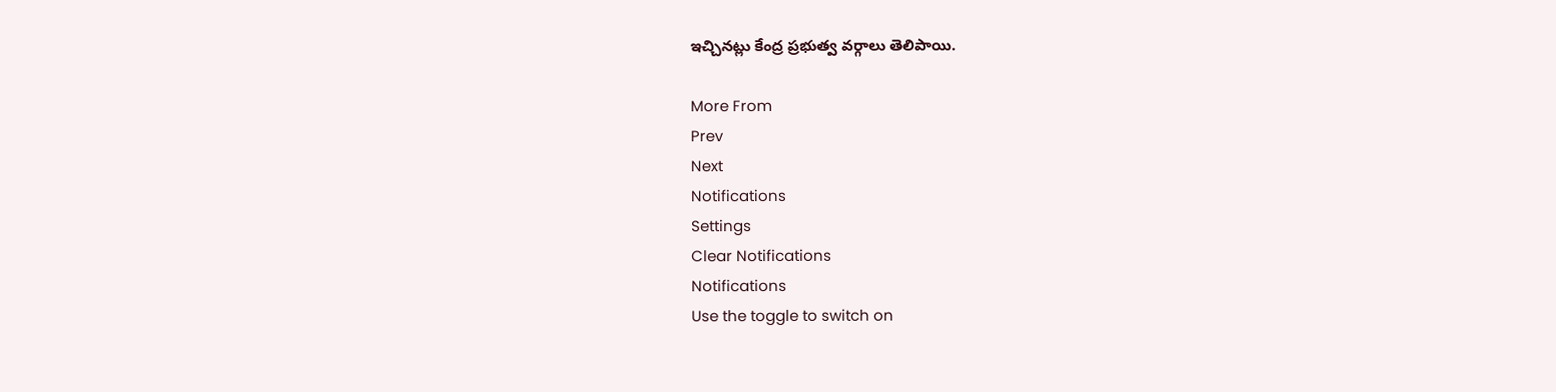ఇచ్చినట్లు కేంద్ర ప్రభుత్వ వర్గాలు తెలిపాయి.

More From
Prev
Next
Notifications
Settings
Clear Notifications
Notifications
Use the toggle to switch on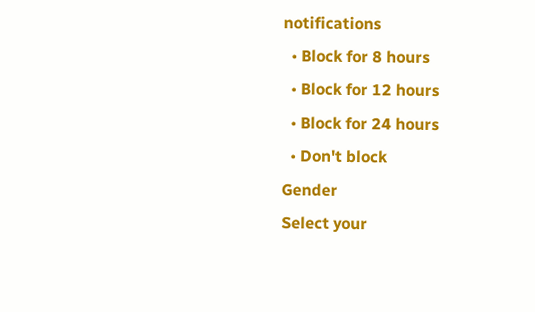notifications
  • Block for 8 hours
  • Block for 12 hours
  • Block for 24 hours
  • Don't block
Gender
Select your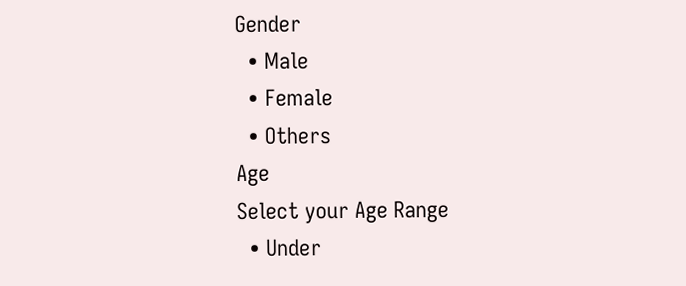Gender
  • Male
  • Female
  • Others
Age
Select your Age Range
  • Under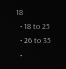18
  • 18 to 25
  • 26 to 35
  •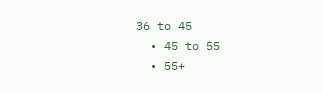36 to 45
  • 45 to 55
  • 55+